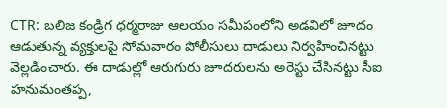CTR: బలిజ కండ్రిగ ధర్మరాజు ఆలయం సమీపంలోని అడవిలో జూదం ఆడుతున్న వ్యక్తులపై సోమవారం పోలీసులు దాడులు నిర్వహించినట్టు వెల్లడించారు. ఈ దాడుల్లో ఆరుగురు జూదరులను అరెస్టు చేసినట్టు సీఐ హనుమంతప్ప,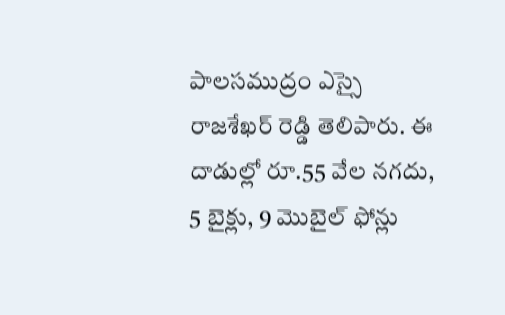పాలసముద్రం ఎస్సై రాజశేఖర్ రెడ్డి తెలిపారు. ఈ దాడుల్లో రూ.55 వేల నగదు, 5 బైక్లు, 9 మొబైల్ ఫోన్లు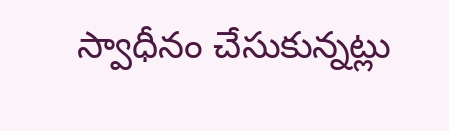స్వాధీనం చేసుకున్నట్లు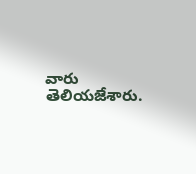వారు తెలియజేశారు.